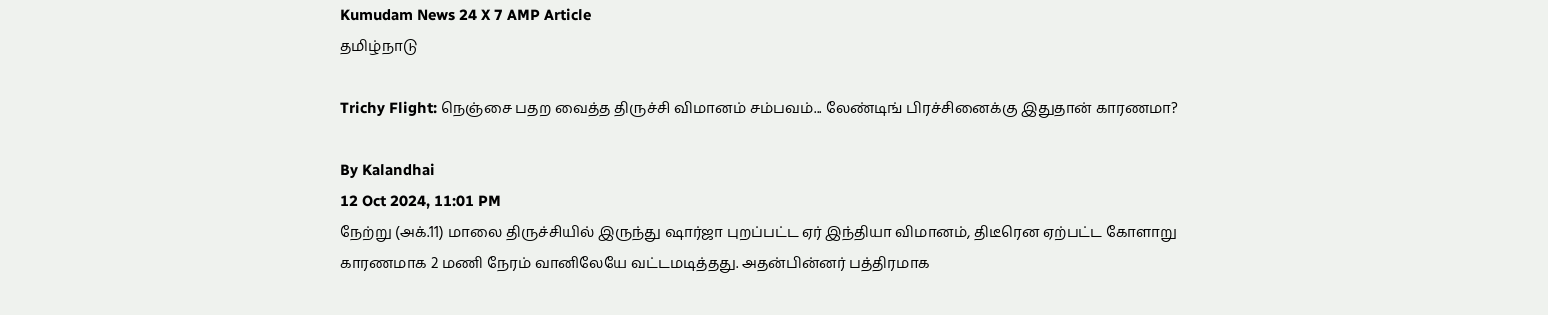Kumudam News 24 X 7 AMP Article
தமிழ்நாடு

Trichy Flight: நெஞ்சை பதற வைத்த திருச்சி விமானம் சம்பவம்... லேண்டிங் பிரச்சினைக்கு இதுதான் காரணமா?

By Kalandhai
12 Oct 2024, 11:01 PM
நேற்று (அக்.11) மாலை திருச்சியில் இருந்து ஷார்ஜா புறப்பட்ட ஏர் இந்தியா விமானம், திடீரென ஏற்பட்ட கோளாறு காரணமாக 2 மணி நேரம் வானிலேயே வட்டமடித்தது. அதன்பின்னர் பத்திரமாக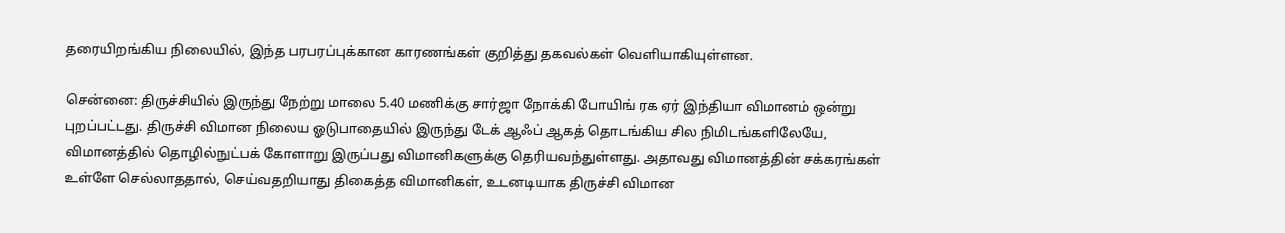தரையிறங்கிய நிலையில், இந்த பரபரப்புக்கான காரணங்கள் குறித்து தகவல்கள் வெளியாகியுள்ளன.

சென்னை: திருச்சியில் இருந்து நேற்று மாலை 5.40 மணிக்கு சார்ஜா நோக்கி போயிங் ரக ஏர் இந்தியா விமானம் ஒன்று புறப்பட்டது. திருச்சி விமான நிலைய ஓடுபாதையில் இருந்து டேக் ஆஃப் ஆகத் தொடங்கிய சில நிமிடங்களிலேயே, விமானத்தில் தொழில்நுட்பக் கோளாறு இருப்பது விமானிகளுக்கு தெரியவந்துள்ளது. அதாவது விமானத்தின் சக்கரங்கள் உள்ளே செல்லாததால், செய்வதறியாது திகைத்த விமானிகள், உடனடியாக திருச்சி விமான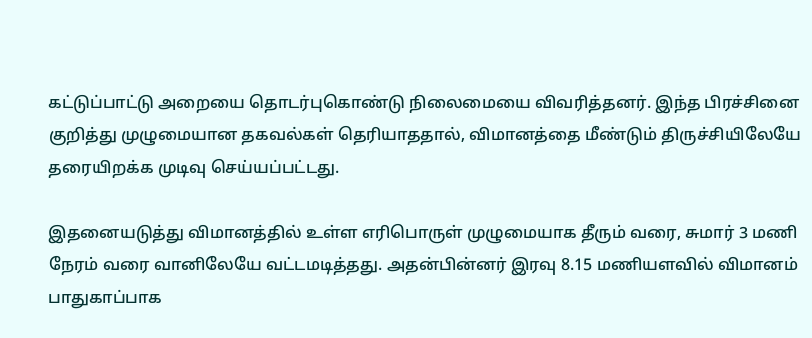கட்டுப்பாட்டு அறையை தொடர்புகொண்டு நிலைமையை விவரித்தனர். இந்த பிரச்சினை குறித்து முழுமையான தகவல்கள் தெரியாததால், விமானத்தை மீண்டும் திருச்சியிலேயே தரையிறக்க முடிவு செய்யப்பட்டது.

இதனையடுத்து விமானத்தில் உள்ள எரிபொருள் முழுமையாக தீரும் வரை, சுமார் 3 மணி நேரம் வரை வானிலேயே வட்டமடித்தது. அதன்பின்னர் இரவு 8.15 மணியளவில் விமானம் பாதுகாப்பாக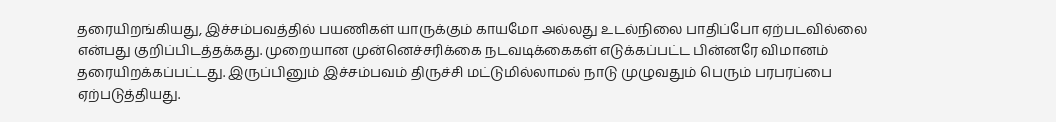தரையிறங்கியது, இச்சம்பவத்தில் பயணிகள் யாருக்கும் காயமோ அல்லது உடல்நிலை பாதிப்போ ஏற்படவில்லை என்பது குறிப்பிடத்தக்கது. முறையான முன்னெச்சரிக்கை நடவடிக்கைகள் எடுக்கப்பட்ட பின்னரே விமானம் தரையிறக்கப்பட்டது. இருப்பினும் இச்சம்பவம் திருச்சி மட்டுமில்லாமல் நாடு முழுவதும் பெரும் பரபரப்பை ஏற்படுத்தியது.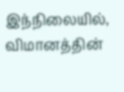இந்நிலையில், விமானத்தின்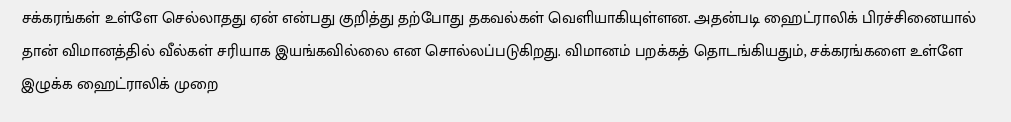சக்கரங்கள் உள்ளே செல்லாதது ஏன் என்பது குறித்து தற்போது தகவல்கள் வெளியாகியுள்ளன. அதன்படி ஹைட்ராலிக் பிரச்சினையால் தான் விமானத்தில் வீல்கள் சரியாக இயங்கவில்லை என சொல்லப்படுகிறது. விமானம் பறக்கத் தொடங்கியதும், சக்கரங்களை உள்ளே இழுக்க ஹைட்ராலிக் முறை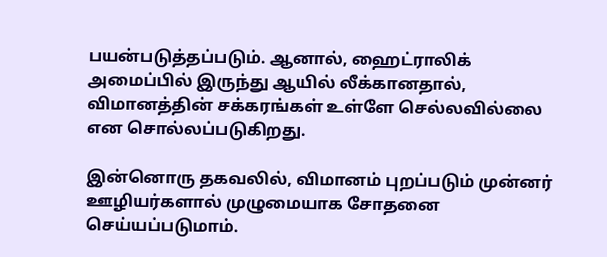பயன்படுத்தப்படும். ஆனால், ஹைட்ராலிக் அமைப்பில் இருந்து ஆயில் லீக்கானதால், விமானத்தின் சக்கரங்கள் உள்ளே செல்லவில்லை என சொல்லப்படுகிறது.

இன்னொரு தகவலில், விமானம் புறப்படும் முன்னர் ஊழியர்களால் முழுமையாக சோதனை செய்யப்படுமாம்.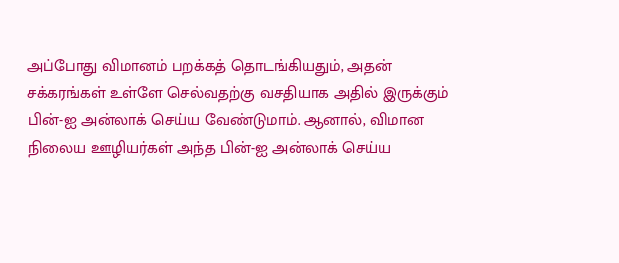அப்போது விமானம் பறக்கத் தொடங்கியதும், அதன் சக்கரங்கள் உள்ளே செல்வதற்கு வசதியாக அதில் இருக்கும் பின்-ஐ அன்லாக் செய்ய வேண்டுமாம். ஆனால், விமான நிலைய ஊழியர்கள் அந்த பின்-ஐ அன்லாக் செய்ய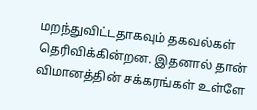மறந்துவிட்டதாகவும் தகவல்கள் தெரிவிக்கின்றன. இதனால் தான் விமானத்தின் சக்கரங்கள் உள்ளே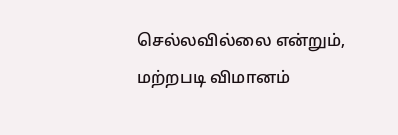செல்லவில்லை என்றும், மற்றபடி விமானம்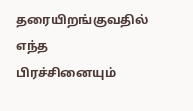தரையிறங்குவதில் எந்த பிரச்சினையும்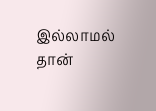இல்லாமல் தான்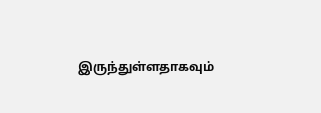இருந்துள்ளதாகவும்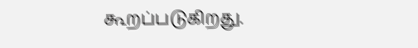கூறப்படுகிறது.